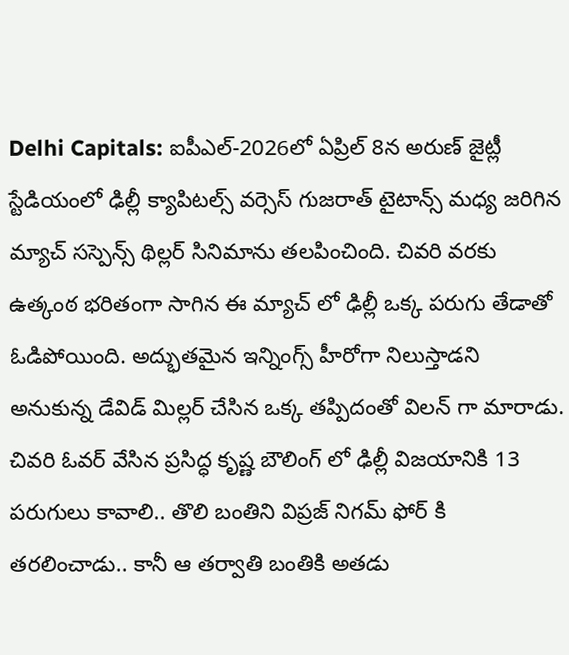Delhi Capitals: ఐపీఎల్-2026లో ఏప్రిల్ 8న అరుణ్ జైట్లీ స్టేడియంలో ఢిల్లీ క్యాపిటల్స్ వర్సెస్ గుజరాత్ టైటాన్స్ మధ్య జరిగిన మ్యాచ్ సస్పెన్స్ థిల్లర్ సినిమాను తలపించింది. చివరి వరకు ఉత్కంఠ భరితంగా సాగిన ఈ మ్యాచ్ లో ఢిల్లీ ఒక్క పరుగు తేడాతో ఓడిపోయింది. అద్భుతమైన ఇన్నింగ్స్ హీరోగా నిలుస్తాడని అనుకున్న డేవిడ్ మిల్లర్ చేసిన ఒక్క తప్పిదంతో విలన్ గా మారాడు. చివరి ఓవర్ వేసిన ప్రసిద్ధ కృష్ణ బౌలింగ్ లో ఢిల్లీ విజయానికి 13 పరుగులు కావాలి.. తొలి బంతిని విప్రజ్ నిగమ్ ఫోర్ కి తరలించాడు.. కానీ ఆ తర్వాతి బంతికి అతడు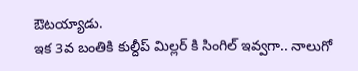ఔటయ్యాడు.
ఇక 3వ బంతికి కుల్దీప్ మిల్లర్ కి సింగిల్ ఇవ్వగా.. నాలుగో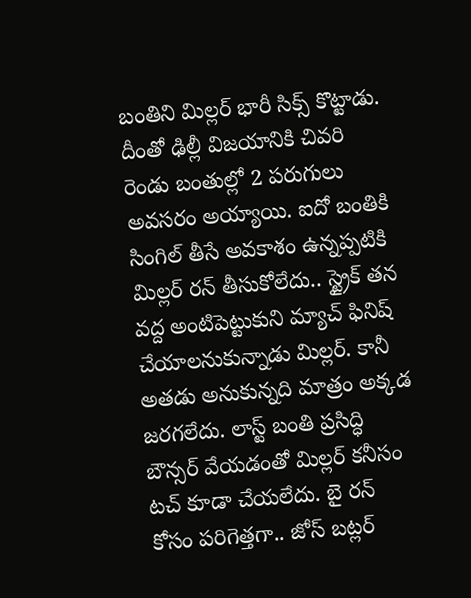బంతిని మిల్లర్ భారీ సిక్స్ కొట్టాడు. దీంతో ఢిల్లీ విజయానికి చివరి రెండు బంతుల్లో 2 పరుగులు అవసరం అయ్యాయి. ఐదో బంతికి సింగిల్ తీసే అవకాశం ఉన్నప్పటికి మిల్లర్ రన్ తీసుకోలేదు.. స్ట్రైక్ తన వద్ద అంటిపెట్టుకుని మ్యాచ్ ఫినిష్ చేయాలనుకున్నాడు మిల్లర్. కానీ అతడు అనుకున్నది మాత్రం అక్కడ జరగలేదు. లాస్ట్ బంతి ప్రసిద్ధి బౌన్సర్ వేయడంతో మిల్లర్ కనీసం టచ్ కూడా చేయలేదు. బై రన్ కోసం పరిగెత్తగా.. జోస్ బట్లర్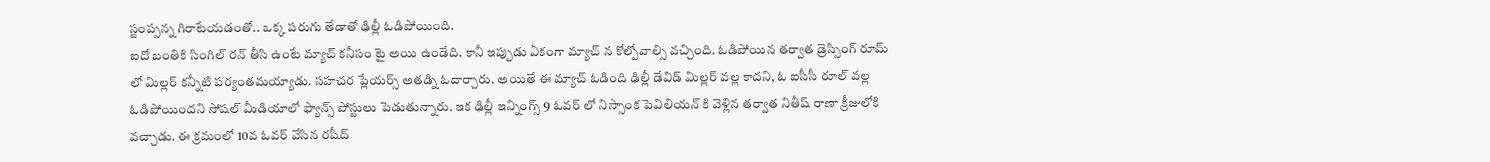స్టంప్సన్న గిరాటేయడంతో.. ఒక్క పరుగు తేడాతో ఢిల్లీ ఓడిపోయింది.
ఐదో బంతికి సింగిల్ రన్ తీసి ఉంటే మ్యాచ్ కనీసం టై అయి ఉండేది. కానీ ఇప్పుడు ఏకంగా మ్యాచ్ న కోల్పోవాల్సి వచ్చింది. ఓడిపోయిన తర్వాత డ్రెస్సింగ్ రూమ్ లో మిల్లర్ కన్నీటి పర్యంతమయ్యాడు. సహచర ప్లేయర్స్ అతడ్ని ఓదార్చారు. అయితే ఈ మ్యాచ్ ఓడింది ఢిల్లీ డేవిడ్ మిల్లర్ వల్ల కాదని, ఓ ఐసీసీ రూల్ వల్ల ఓడిపోయిందని సోషల్ మీడియాలో ఫ్యాన్స్ పోస్టులు పెడుతున్నారు. ఇక ఢిల్లీ ఇన్నింగ్స్ 9 ఓవర్ లో నిస్సాంక పెవిలియన్ కి వెళ్లిన తర్వాత నితీష్ రాణా క్రీజులోకి వచ్చాడు. ఈ క్రమంలో 10వ ఓవర్ వేసిన రషీద్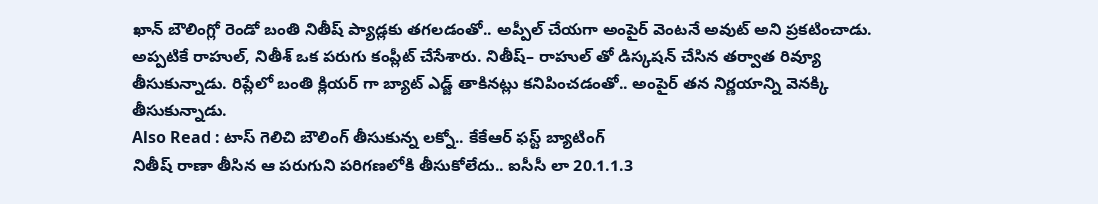ఖాన్ బౌలింగ్లో రెండో బంతి నితీష్ ప్యాడ్లకు తగలడంతో.. అప్పీల్ చేయగా అంపైర్ వెంటనే అవుట్ అని ప్రకటించాడు. అప్పటికే రాహుల్, నితీశ్ ఒక పరుగు కంప్లీట్ చేసేశారు. నితీష్– రాహుల్ తో డిస్కషన్ చేసిన తర్వాత రివ్యూ తీసుకున్నాడు. రిప్లేలో బంతి క్లియర్ గా బ్యాట్ ఎడ్జ్ తాకినట్లు కనిపించడంతో.. అంపైర్ తన నిర్ణయాన్ని వెనక్కి తీసుకున్నాడు.
Also Read : టాస్ గెలిచి బౌలింగ్ తీసుకున్న లక్నో.. కేకేఆర్ ఫస్ట్ బ్యాటింగ్
నితీష్ రాణా తీసిన ఆ పరుగుని పరిగణలోకి తీసుకోలేదు.. ఐసీసీ లా 20.1.1.3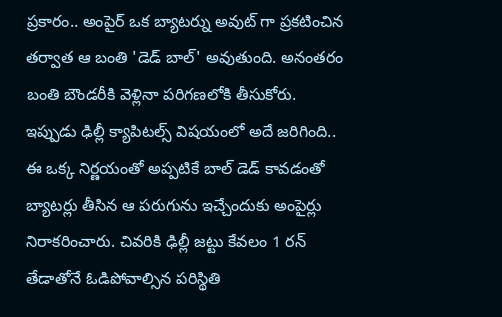ప్రకారం.. అంపైర్ ఒక బ్యాటర్ను అవుట్ గా ప్రకటించిన తర్వాత ఆ బంతి 'డెడ్ బాల్' అవుతుంది. అనంతరం బంతి బౌండరీకి వెళ్లినా పరిగణలోకి తీసుకోరు. ఇప్పుడు ఢిల్లీ క్యాపిటల్స్ విషయంలో అదే జరిగింది.. ఈ ఒక్క నిర్ణయంతో అప్పటికే బాల్ డెడ్ కావడంతో బ్యాటర్లు తీసిన ఆ పరుగును ఇచ్చేందుకు అంపైర్లు నిరాకరించారు. చివరికి ఢిల్లీ జట్టు కేవలం 1 రన్ తేడాతోనే ఓడిపోవాల్సిన పరిస్థితి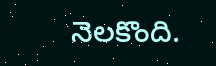నెలకొంది.